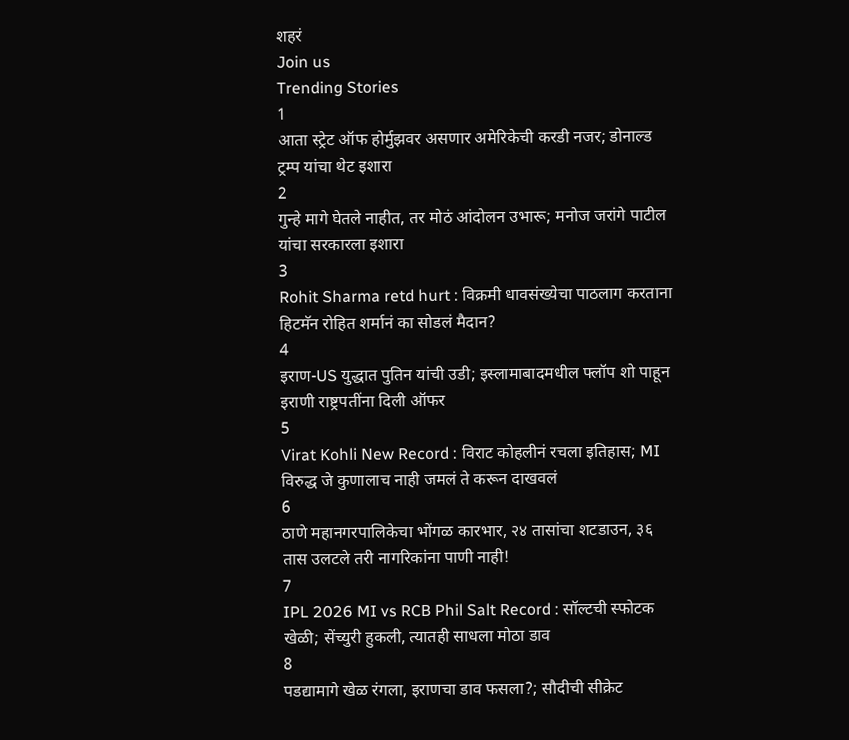शहरं
Join us
Trending Stories
1
आता स्ट्रेट ऑफ होर्मुझवर असणार अमेरिकेची करडी नजर; डोनाल्ड ट्रम्प यांचा थेट इशारा
2
गुन्हे मागे घेतले नाहीत, तर मोठं आंदोलन उभारू; मनोज जरांगे पाटील यांचा सरकारला इशारा
3
Rohit Sharma retd hurt : विक्रमी धावसंख्येचा पाठलाग करताना हिटमॅन रोहित शर्मानं का सोडलं मैदान?
4
इराण-US युद्धात पुतिन यांची उडी; इस्लामाबादमधील फ्लॉप शो पाहून इराणी राष्ट्रपतींना दिली ऑफर
5
Virat Kohli New Record : विराट कोहलीनं रचला इतिहास; MI विरुद्ध जे कुणालाच नाही जमलं ते करून दाखवलं
6
ठाणे महानगरपालिकेचा भोंगळ कारभार, २४ तासांचा शटडाउन, ३६ तास उलटले तरी नागरिकांना पाणी नाही!
7
IPL 2026 MI vs RCB Phil Salt Record : सॉल्टची स्फोटक खेळी; सेंच्युरी हुकली, त्यातही साधला मोठा डाव
8
पडद्यामागे खेळ रंगला, इराणचा डाव फसला?; सौदीची सीक्रेट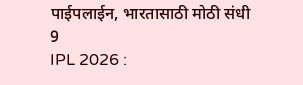पाईपलाईन, भारतासाठी मोठी संधी
9
IPL 2026 :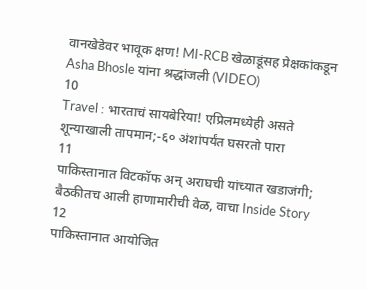वानखेडेवर भावूक क्षण! MI-RCB खेळाडूंसह प्रेक्षकांकडून Asha Bhosle यांना श्रद्धांजली (VIDEO)
10
Travel : भारताचं सायबेरिया! एप्रिलमध्येही असते शून्याखाली तापमान;-६० अंशांपर्यंत घसरतो पारा
11
पाकिस्तानात विटकॉफ अन् अराघची यांच्यात खडाजंगी; बैठकीतच आली हाणामारीची वेळ, वाचा Inside Story
12
पाकिस्तानात आयोजित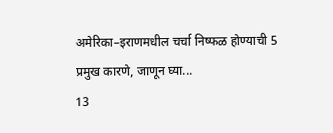अमेरिका–इराणमधील चर्चा निष्फळ होण्याची 5 प्रमुख कारणे, जाणून घ्या...
13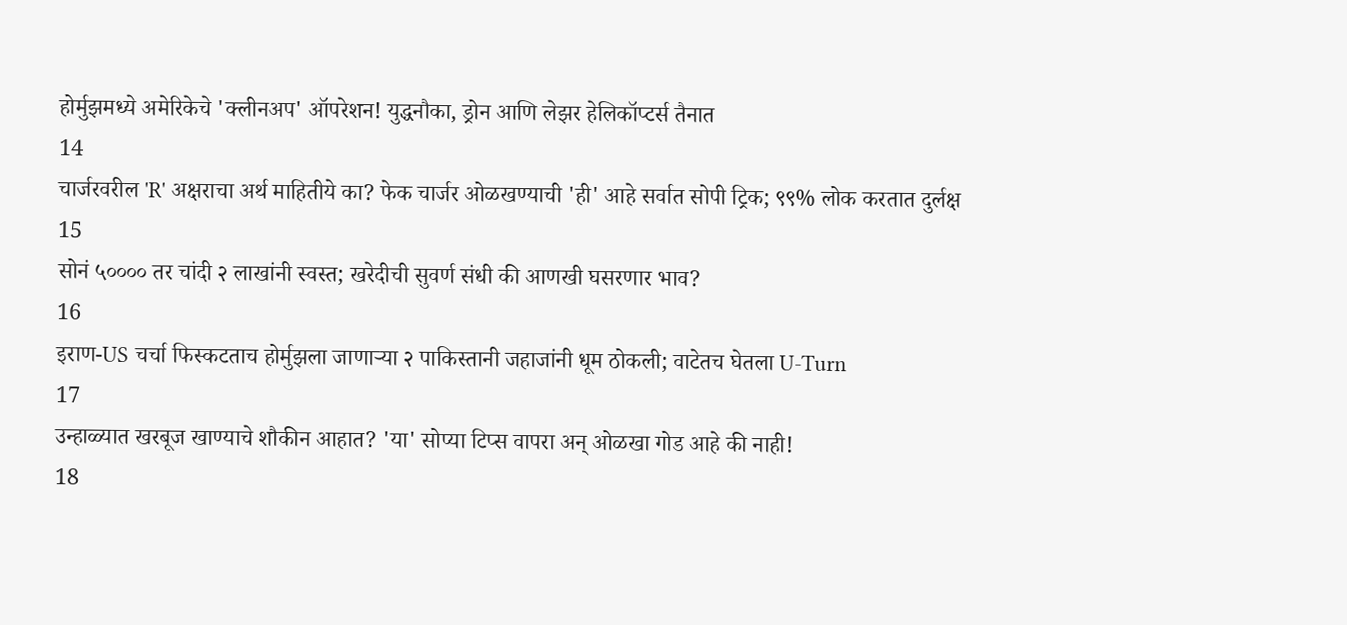होर्मुझमध्ये अमेरिकेचे 'क्लीनअप' ऑपरेशन! युद्धनौका, ड्रोन आणि लेझर हेलिकॉप्टर्स तैनात
14
चार्जरवरील 'R' अक्षराचा अर्थ माहितीये का? फेक चार्जर ओळखण्याची 'ही' आहे सर्वात सोपी ट्रिक; ९९% लोक करतात दुर्लक्ष
15
सोनं ५०००० तर चांदी २ लाखांनी स्वस्त; खरेदीची सुवर्ण संधी की आणखी घसरणार भाव?
16
इराण-US चर्चा फिस्कटताच होर्मुझला जाणाऱ्या २ पाकिस्तानी जहाजांनी धूम ठोकली; वाटेतच घेतला U-Turn
17
उन्हाळ्यात खरबूज खाण्याचे शौकीन आहात? 'या' सोप्या टिप्स वापरा अन् ओळखा गोड आहे की नाही!
18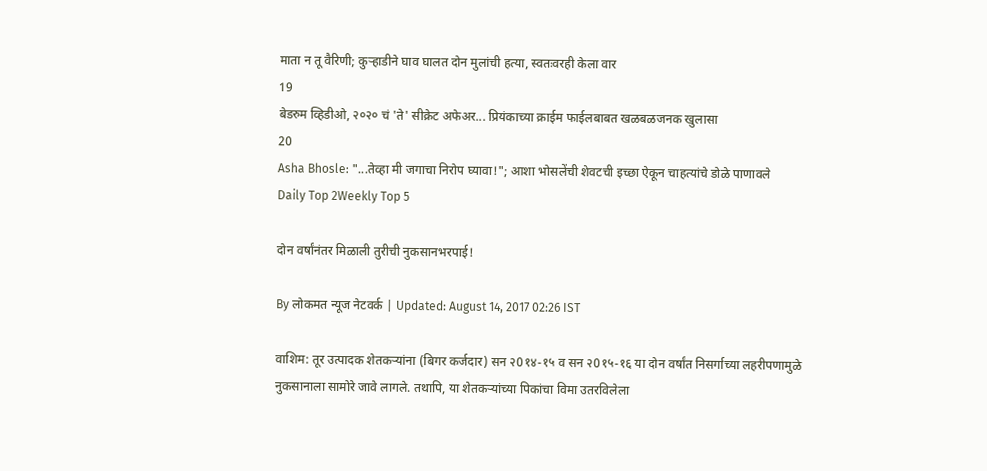माता न तू वैरिणी; कुऱ्हाडीने घाव घालत दोन मुलांची हत्या, स्वतःवरही केला वार
19
बेडरुम व्हिडीओ, २०२० चं 'ते' सीक्रेट अफेअर... प्रियंकाच्या क्राईम फाईलबाबत खळबळजनक खुलासा
20
Asha Bhosle: "...तेव्हा मी जगाचा निरोप घ्यावा!"; आशा भोसलेंची शेवटची इच्छा ऐकून चाहत्यांचे डोळे पाणावले
Daily Top 2Weekly Top 5

दोन वर्षांनंतर मिळाली तुरीची नुकसानभरपाई!

By लोकमत न्यूज नेटवर्क | Updated: August 14, 2017 02:26 IST

वाशिम: तूर उत्पादक शेतकर्‍यांना (बिगर कर्जदार) सन २0१४-१५ व सन २0१५-१६ या दोन वर्षांत निसर्गाच्या लहरीपणामुळे नुकसानाला सामोरे जावे लागले. तथापि, या शेतकर्‍यांच्या पिकांचा विमा उतरविलेला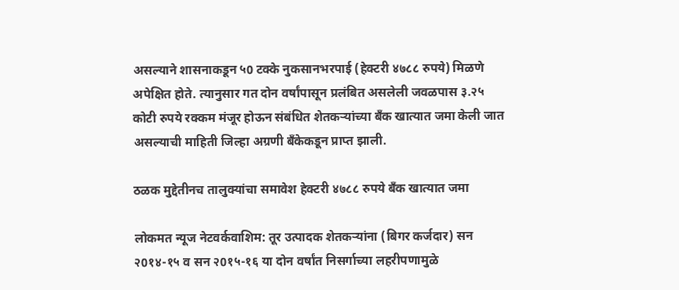असल्याने शासनाकडून ५0 टक्के नुकसानभरपाई (हेक्टरी ४७८८ रुपये) मिळणे अपेक्षित होते. त्यानुसार गत दोन वर्षांपासून प्रलंबित असलेली जवळपास ३.२५ कोटी रुपये रक्कम मंजूर होऊन संबंधित शेतकर्‍यांच्या बँक खात्यात जमा केली जात असल्याची माहिती जिल्हा अग्रणी बँकेकडून प्राप्त झाली.

ठळक मुद्देतीनच तालुक्यांचा समावेश हेक्टरी ४७८८ रुपये बँक खात्यात जमा

लोकमत न्यूज नेटवर्कवाशिम: तूर उत्पादक शेतकर्‍यांना (बिगर कर्जदार) सन २0१४-१५ व सन २0१५-१६ या दोन वर्षांत निसर्गाच्या लहरीपणामुळे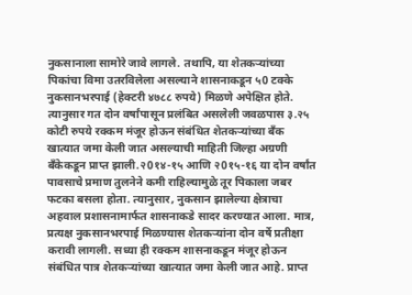नुकसानाला सामोरे जावे लागले. तथापि, या शेतकर्‍यांच्या पिकांचा विमा उतरविलेला असल्याने शासनाकडून ५0 टक्के नुकसानभरपाई (हेक्टरी ४७८८ रुपये) मिळणे अपेक्षित होते. त्यानुसार गत दोन वर्षांपासून प्रलंबित असलेली जवळपास ३.२५ कोटी रुपये रक्कम मंजूर होऊन संबंधित शेतकर्‍यांच्या बँक खात्यात जमा केली जात असल्याची माहिती जिल्हा अग्रणी बँकेकडून प्राप्त झाली.२0१४-१५ आणि २0१५-१६ या दोन वर्षांत पावसाचे प्रमाण तुलनेने कमी राहिल्यामुळे तूर पिकाला जबर फटका बसला होता. त्यानुसार, नुकसान झालेल्या क्षेत्राचा अहवाल प्रशासनामार्फत शासनाकडे सादर करण्यात आला. मात्र, प्रत्यक्ष नुकसानभरपाई मिळण्यास शेतकर्‍यांना दोन वर्षे प्रतीक्षा करावी लागली. सध्या ही रक्कम शासनाकडून मंजूर होऊन संबंधित पात्र शेतकर्‍यांच्या खात्यात जमा केली जात आहे. प्राप्त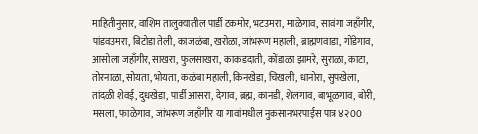माहितीनुसार, वाशिम तालुक्यातील पार्डी टकमोर, भटउमरा, माळेगाव, सावंगा जहाँगीर, पांडवउमरा, बिटोडा तेली, काजळंबा, खरोळा, जांभरूण महाली, ब्राह्मणवाडा, गोंडेगाव, आसोला जहाँगीर, साखरा, फुलसाखरा, काकडदाती, कोंडाळा झामरे, सुराळा, काटा, तोरनाळा, सोयता, भोयता, कळंबा महाली, किनखेडा, चिखली, धानोरा, सुपखेला, तांदळी शेवई, दुधखेडा, पार्डी आसरा, देगाव, ब्रह्म, कानडी, शेलगाव, बाभूळगाव, बोरी, मसला, फाळेगाव, जांभरूण जहाँगीर या गावांमधील नुकसानभरपाईस पात्र ४२00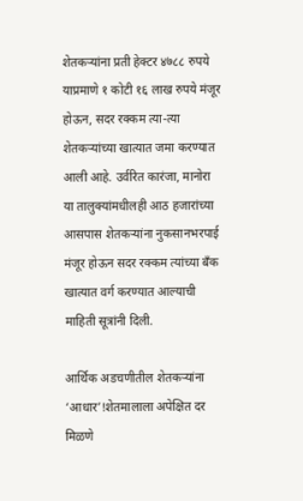शेतकर्‍यांना प्रती हेक्टर ४७८८ रुपये याप्रमाणे १ कोटी १६ लाख रुपये मंजूर होऊन, सदर रक्कम त्या-त्या शेतकर्‍यांच्या खात्यात जमा करण्यात आली आहे. उर्वरित कारंजा, मानोरा या तालुक्यांमधीलही आठ हजारांच्या आसपास शेतकर्‍यांना नुकसानभरपाई मंजूर होऊन सदर रक्कम त्यांच्या बँक खात्यात वर्ग करण्यात आल्याची माहिती सूत्रांनी दिली.

आर्थिक अडचणीतील शेतकर्‍यांना ‘आधार’!शेतमालाला अपेक्षित दर मिळणे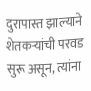दुरापास्त झाल्याने शेतकर्‍यांची परवड सुरू असून, त्यांना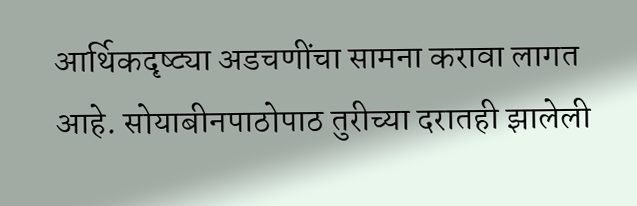आर्थिकदृष्ट्या अडचणींचा सामना करावा लागत आहे. सोयाबीनपाठोपाठ तुरीच्या दरातही झालेली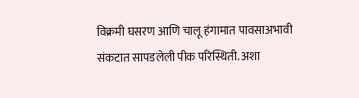विक्रमी घसरण आणि चालू हंगामात पावसाअभावी संकटात सापडलेली पीक परिस्थिती. अशा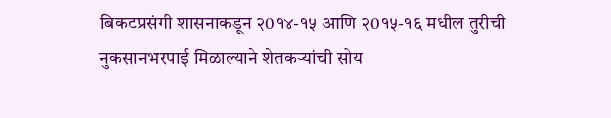बिकटप्रसंगी शासनाकडून २0१४-१५ आणि २0१५-१६ मधील तुरीची नुकसानभरपाई मिळाल्याने शेतकर्‍यांची सोय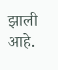झाली आहे.